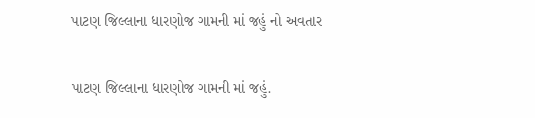પાટણ જિલ્લાના ધારણોજ ગામની માં જહું નો અવતાર

પાટણ જિલ્લાના ધારણોજ ગામની માં જહું.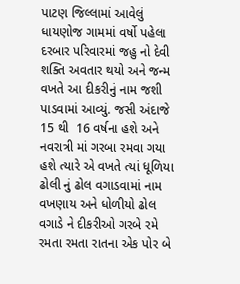પાટણ જિલ્લામાં આવેલું ધાયણોજ ગામમાં વર્ષો પહેલા દરબાર પરિવારમાં જહુ નો દેવી શક્તિ અવતાર થયો અને જન્મ વખતે આ દીકરીનું નામ જશી પાડવામાં આવ્યું. જસી અંદાજે 15 થી  16 વર્ષના હશે અને નવરાત્રી માં ગરબા રમવા ગયા હશે ત્યારે એ વખતે ત્યાં ધૂળિયા ઢોલી નું ઢોલ વગાડવામાં નામ વખણાય અને ધોળીયો ઢોલ વગાડે ને દીકરીઓ ગરબે રમે રમતા રમતા રાતના એક પોર બે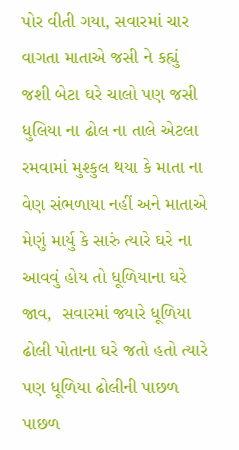પોર વીતી ગયા, સવારમાં ચાર વાગતા માતાએ જસી ને કહ્યું જશી બેટા ઘરે ચાલો પણ જસી ધુલિયા ના ઢોલ ના તાલે એટલા રમવામાં મુશ્કુલ થયા કે માતા ના વેણ સંભળાયા નહીં અને માતાએ મેણું માર્યુ કે સારું ત્યારે ઘરે ના આવવું હોય તો ધૂળિયાના ઘરે જાવ,  સવારમાં જ્યારે ધૂળિયા ઢોલી પોતાના ઘરે જતો હતો ત્યારે પણ ધૂળિયા ઢોલીની પાછળ પાછળ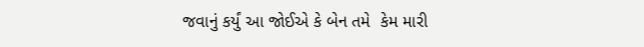જવાનું કર્યું આ જોઈએ કે બેન તમે  કેમ મારી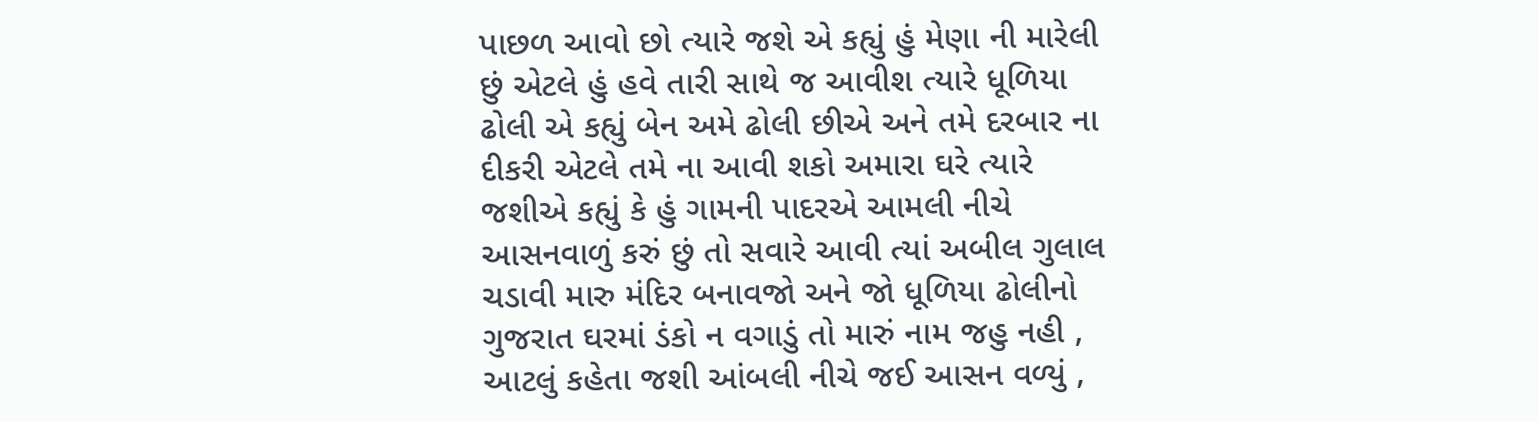પાછળ આવો છો ત્યારે જશે એ કહ્યું હું મેણા ની મારેલી છું એટલે હું હવે તારી સાથે જ આવીશ ત્યારે ધૂળિયા ઢોલી એ કહ્યું બેન અમે ઢોલી છીએ અને તમે દરબાર ના દીકરી એટલે તમે ના આવી શકો અમારા ઘરે ત્યારે જશીએ કહ્યું કે હું ગામની પાદરએ આમલી નીચે આસનવાળું કરું છું તો સવારે આવી ત્યાં અબીલ ગુલાલ ચડાવી મારુ મંદિર બનાવજો અને જો ધૂળિયા ઢોલીનો ગુજરાત ઘરમાં ડંકો ન વગાડું તો મારું નામ જહુ નહી , આટલું કહેતા જશી આંબલી નીચે જઈ આસન વળ્યું ,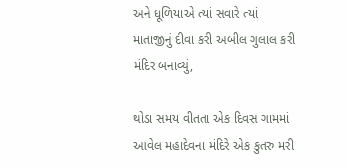અને ધૂળિયાએ ત્યાં સવારે ત્યાં માતાજીનું દીવા કરી અબીલ ગુલાલ કરી મંદિર બનાવ્યું,

થોડા સમય વીતતા એક દિવસ ગામમાં આવેલ મહાદેવના મંદિરે એક કુતરુ મરી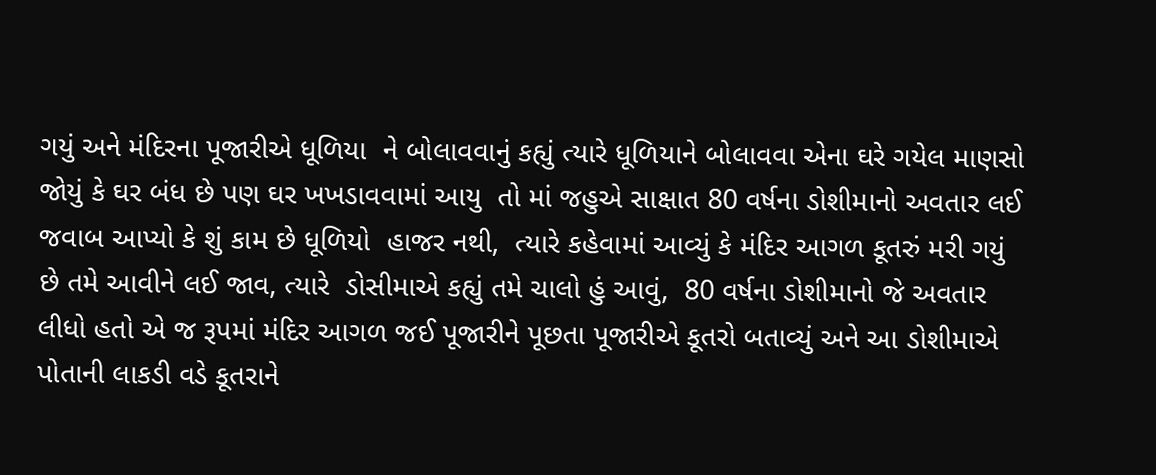ગયું અને મંદિરના પૂજારીએ ધૂળિયા  ને બોલાવવાનું કહ્યું ત્યારે ધૂળિયાને બોલાવવા એના ઘરે ગયેલ માણસો જોયું કે ઘર બંધ છે પણ ઘર ખખડાવવામાં આયુ  તો માં જહુએ સાક્ષાત 80 વર્ષના ડોશીમાનો અવતાર લઈ જવાબ આપ્યો કે શું કામ છે ધૂળિયો  હાજર નથી,  ત્યારે કહેવામાં આવ્યું કે મંદિર આગળ કૂતરું મરી ગયું છે તમે આવીને લઈ જાવ, ત્યારે  ડોસીમાએ કહ્યું તમે ચાલો હું આવું,  80 વર્ષના ડોશીમાનો જે અવતાર લીધો હતો એ જ રૂપમાં મંદિર આગળ જઈ પૂજારીને પૂછતા પૂજારીએ કૂતરો બતાવ્યું અને આ ડોશીમાએ પોતાની લાકડી વડે કૂતરાને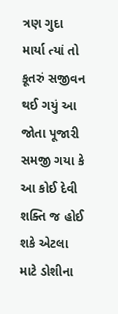ત્રણ ગુદા માર્યા ત્યાં તો કૂતરું સજીવન થઈ ગયું આ જોતા પૂજારી સમજી ગયા કે આ કોઈ દેવી શક્તિ જ હોઈ શકે એટલા માટે ડોશીના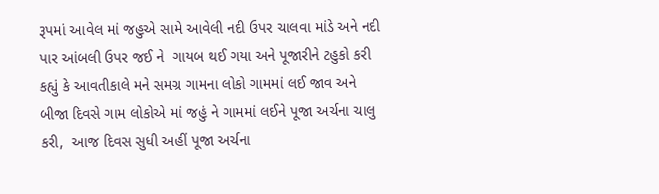રૂપમાં આવેલ માં જહુએ સામે આવેલી નદી ઉપર ચાલવા માંડે અને નદી પાર આંબલી ઉપર જઈ ને  ગાયબ થઈ ગયા અને પૂજારીને ટહુકો કરી  કહ્યું કે આવતીકાલે મને સમગ્ર ગામના લોકો ગામમાં લઈ જાવ અને બીજા દિવસે ગામ લોકોએ માં જહું ને ગામમાં લઈને પૂજા અર્ચના ચાલુ કરી,  આજ દિવસ સુધી અહીં પૂજા અર્ચના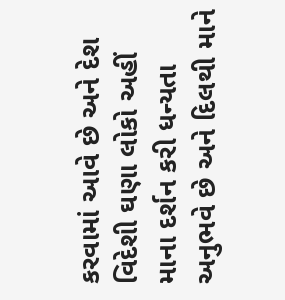કરવામાં આવે છે અને દેશ વિદેશી ઘણા લોકો અહીં માના દર્શન કરી ધન્યતા અનુભવે છે અને દિલથી માને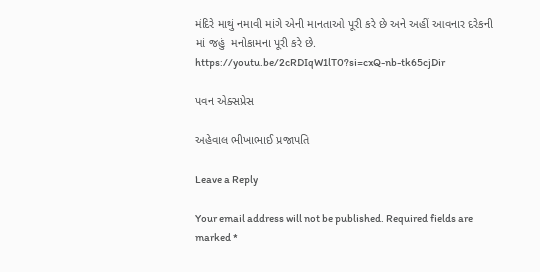મંદિરે માથું નમાવી માંગે એની માનતાઓ પૂરી કરે છે અને અહીં આવનાર દરેકની  માં જહું  મનોકામના પૂરી કરે છે.
https://youtu.be/2cRDIqW1lT0?si=cxQ-nb-tk65cjDir

પવન એક્સપ્રેસ

અહેવાલ ભીખાભાઈ પ્રજાપતિ

Leave a Reply

Your email address will not be published. Required fields are marked *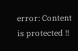error: Content is protected !!